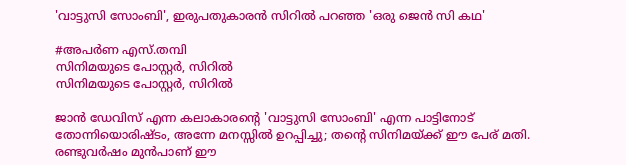'വാട്ടുസി സോംബി', ഇരുപതുകാരന്‍ സിറില്‍ പറഞ്ഞ 'ഒരു ജെന്‍ സി കഥ'

#അപര്‍ണ എസ്.തമ്പി
സിനിമയുടെ പോസ്റ്റര്‍, സിറില്‍
സിനിമയുടെ പോസ്റ്റര്‍, സിറില്‍

ജാന്‍ ഡേവിസ് എന്ന കലാകാരന്റെ 'വാട്ടുസി സോംബി' എന്ന പാട്ടിനോട് തോന്നിയൊരിഷ്ടം, അന്നേ മനസ്സില്‍ ഉറപ്പിച്ചു; തന്റെ സിനിമയ്ക്ക് ഈ പേര് മതി. രണ്ടുവര്‍ഷം മുന്‍പാണ് ഈ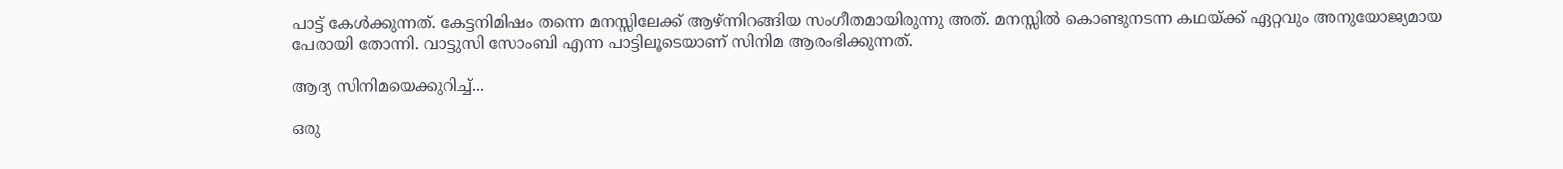പാട്ട് കേള്‍ക്കുന്നത്. കേട്ടനിമിഷം തന്നെ മനസ്സിലേക്ക് ആഴ്ന്നിറങ്ങിയ സംഗീതമായിരുന്നു അത്. മനസ്സില്‍ കൊണ്ടുനടന്ന കഥയ്ക്ക് ഏറ്റവും അനുയോജ്യമായ പേരായി തോന്നി. വാട്ടുസി സോംബി എന്ന പാട്ടിലൂടെയാണ് സിനിമ ആരംഭിക്കുന്നത്.

ആദ്യ സിനിമയെക്കുറിച്ച്...

ഒരു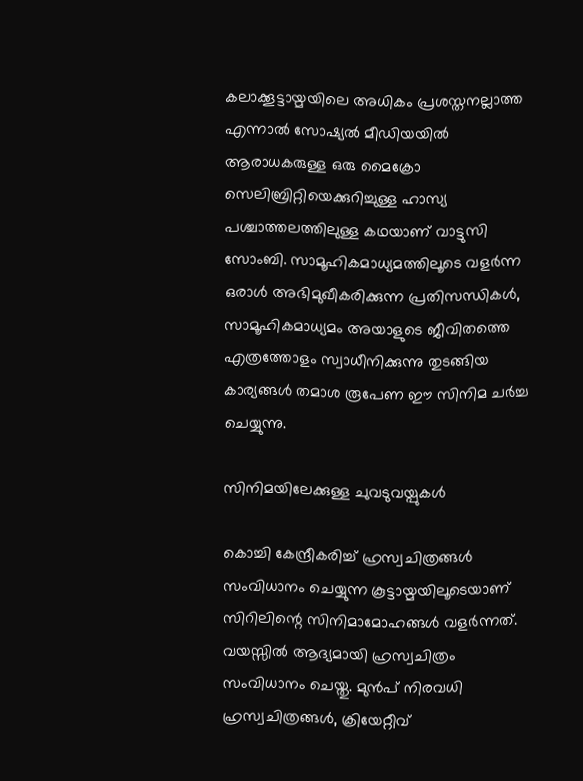കലാക്കൂട്ടായ്മയിലെ അധികം പ്രശസ്തനല്ലാത്ത എന്നാല്‍ സോഷ്യല്‍ മീഡിയയില്‍ ആരാധകരുള്ള ഒരു മൈക്രോ സെലിബ്രിറ്റിയെക്കുറിച്ചുള്ള ഹാസ്യ പശ്ചാത്തലത്തിലുള്ള കഥയാണ് വാട്ടുസി സോംബി. സാമൂഹികമാധ്യമത്തിലൂടെ വളര്‍ന്ന ഒരാള്‍ അഭിമുഖീകരിക്കുന്ന പ്രതിസന്ധികള്‍, സാമൂഹികമാധ്യമം അയാളുടെ ജീവിതത്തെ എത്രത്തോളം സ്വാധീനിക്കുന്നു തുടങ്ങിയ കാര്യങ്ങള്‍ തമാശ രൂപേണ ഈ സിനിമ ചര്‍ച്ച ചെയ്യുന്നു.

സിനിമയിലേക്കുള്ള ചുവടുവയ്പുകള്‍

കൊച്ചി കേന്ദ്രീകരിച്ച് ഹ്രസ്വചിത്രങ്ങള്‍ സംവിധാനം ചെയ്യുന്ന കൂട്ടായ്മയിലൂടെയാണ് സിറിലിന്റെ സിനിമാമോഹങ്ങള്‍ വളര്‍ന്നത്. വയസ്സില്‍ ആദ്യമായി ഹ്രസ്വചിത്രം സംവിധാനം ചെയ്തു. മുന്‍പ് നിരവധി ഹ്രസ്വചിത്രങ്ങള്‍, ക്രിയേറ്റീവ്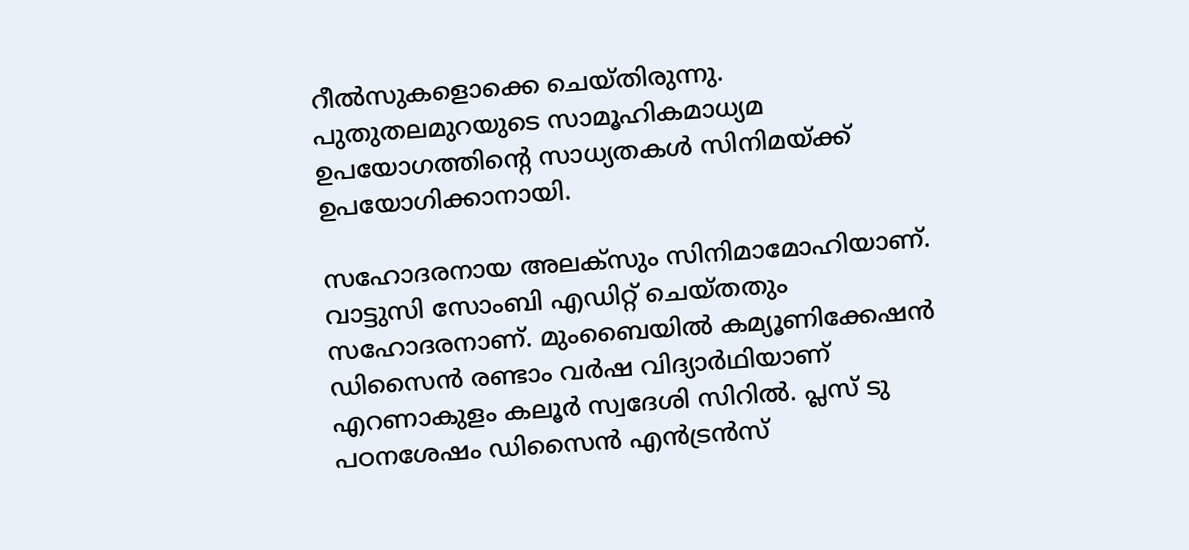റീല്‍സുകളൊക്കെ ചെയ്തിരുന്നു. പുതുതലമുറയുടെ സാമൂഹികമാധ്യമ ഉപയോഗത്തിന്റെ സാധ്യതകള്‍ സിനിമയ്ക്ക് ഉപയോഗിക്കാനായി.

സഹോദരനായ അലക്സും സിനിമാമോഹിയാണ്. വാട്ടുസി സോംബി എഡിറ്റ് ചെയ്തതും സഹോദരനാണ്. മുംബൈയില്‍ കമ്യൂണിക്കേഷന്‍ ഡിസൈന്‍ രണ്ടാം വര്‍ഷ വിദ്യാര്‍ഥിയാണ് എറണാകുളം കലൂര്‍ സ്വദേശി സിറില്‍. പ്ലസ് ടു പഠനശേഷം ഡിസൈന്‍ എന്‍ട്രന്‍സ്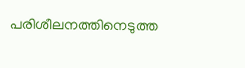പരിശീലനത്തിനെടുത്ത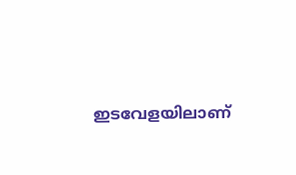ഇടവേളയിലാണ്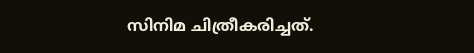സിനിമ ചിത്രീകരിച്ചത്.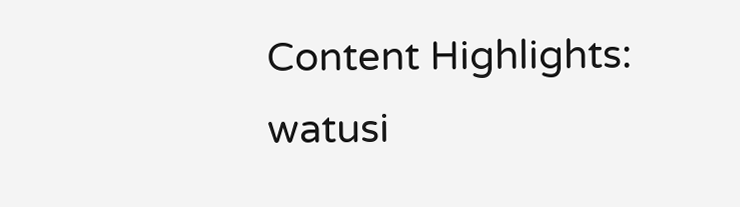Content Highlights: watusi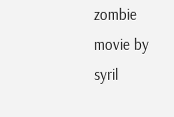zombie movie by syril